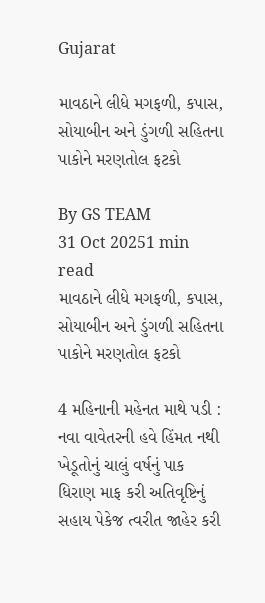Gujarat

માવઠાને લીધે મગફળી, કપાસ, સોયાબીન અને ડુંગળી સહિતના પાકોને મરણતોલ ફટકો

By GS TEAM
31 Oct 20251 min read
માવઠાને લીધે મગફળી, કપાસ, સોયાબીન અને ડુંગળી સહિતના પાકોને મરણતોલ ફટકો

4 મહિનાની મહેનત માથે પડી : નવા વાવેતરની હવે હિંમત નથી ખેડૂતોનું ચાલું વર્ષનું પાક ધિરાણ માફ કરી અતિવૃષ્ટિનું સહાય પેકેજ ત્વરીત જાહેર કરી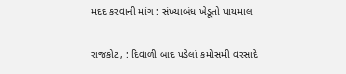મદદ કરવાની માંગ : સંખ્યાબંધ ખેડૂતો પાયમાલ

રાજકોટ, : દિવાળી બાદ પડેલાં કમોસમી વરસાદે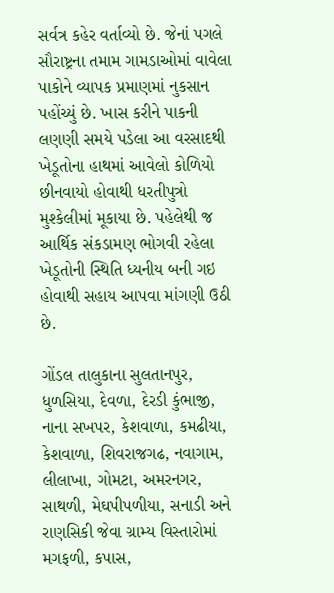સર્વત્ર કહેર વર્તાવ્યો છે. જેનાં પગલે સૌરાષ્ટ્રના તમામ ગામડાઓમાં વાવેલા પાકોને વ્યાપક પ્રમાણમાં નુકસાન પહોંચ્યું છે. ખાસ કરીને પાકની લણણી સમયે પડેલા આ વરસાદથી ખેડૂતોના હાથમાં આવેલો કોળિયો છીનવાયો હોવાથી ધરતીપુત્રો મુશ્કેલીમાં મૂકાયા છે. પહેલેથી જ આર્થિક સંકડામણ ભોગવી રહેલા ખેડૂતોની સ્થિતિ ધ્યનીય બની ગઇ હોવાથી સહાય આપવા માંગણી ઉઠી છે.

ગોંડલ તાલુકાના સુલતાનપુર, ધુળસિયા, દેવળા, દેરડી કુંભાજી, નાના સખપર, કેશવાળા, કમઢીયા, કેશવાળા, શિવરાજગઢ, નવાગામ, લીલાખા, ગોમટા, અમરનગર, સાથળી, મેઘપીપળીયા, સનાડી અને રાણસિકી જેવા ગ્રામ્ય વિસ્તારોમાં મગફળી, કપાસ,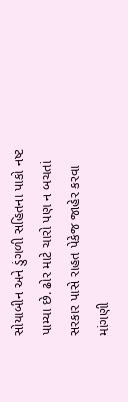સોયાબીન અને ડુંગળી સહિતના પાકો નષ્ટ પામ્યા છે. ઢોર માટે ચારો પણ ન બચતાં સરકાર પાસે રાહત પેકેજ જાહેર કરવા માંગણી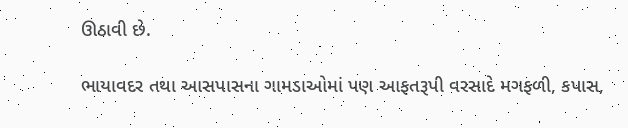ઊઠાવી છે.

ભાયાવદર તથા આસપાસના ગામડાઓમાં પણ આફતરૂપી વરસાદે મગફળી, કપાસ,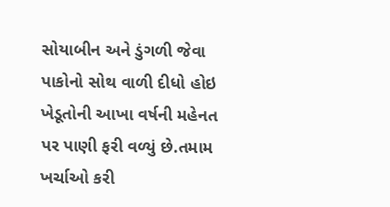સોયાબીન અને ડુંગળી જેવા પાકોનો સોથ વાળી દીધો હોઇ ખેડૂતોની આખા વર્ષની મહેનત પર પાણી ફરી વળ્યું છે.તમામ ખર્ચાઓ કરી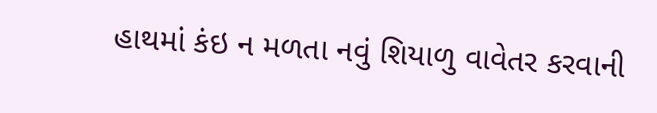હાથમાં કંઇ ન મળતા નવું શિયાળુ વાવેતર કરવાની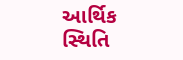આર્થિક સ્થિતિ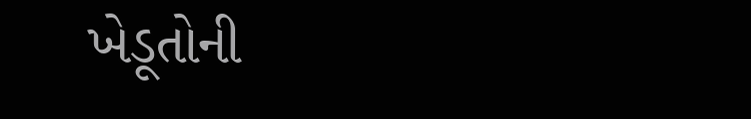ખેડૂતોની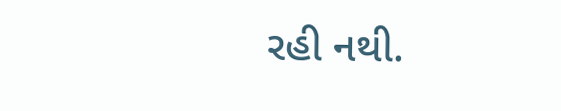રહી નથી.